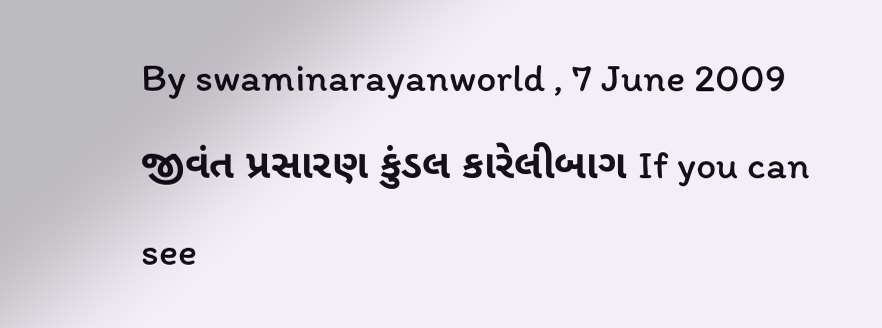By swaminarayanworld , 7 June 2009 જીવંત પ્રસારણ કુંડલ કારેલીબાગ If you can see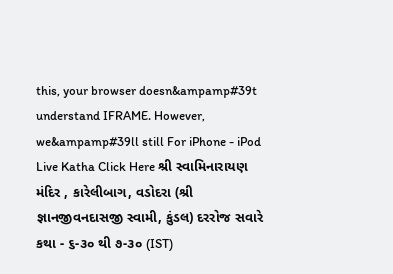this, your browser doesn&ampamp#39t understand IFRAME. However, we&ampamp#39ll still For iPhone - iPod Live Katha Click Here શ્રી સ્વામિનારાયણ મંદિર , કારેલીબાગ, વડોદરા (શ્રી જ્ઞાનજીવનદાસજી સ્વામી, કુંડલ) દરરોજ સવારે કથા - ૬-૩૦ થી ૭-૩૦ (IST)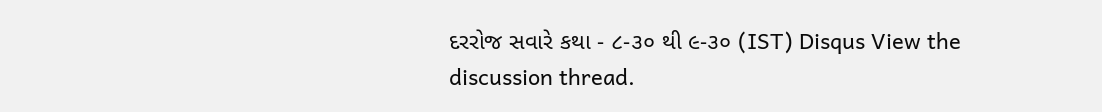દરરોજ સવારે કથા - ૮-૩૦ થી ૯-૩૦ (IST) Disqus View the discussion thread.